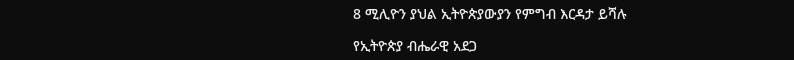8 ሚሊዮን ያህል ኢትዮጵያውያን የምግብ እርዳታ ይሻሉ

የኢትዮጵያ ብሔራዊ አደጋ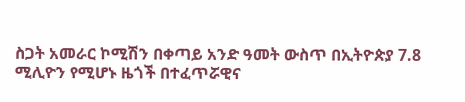ስጋት አመራር ኮሚሽን በቀጣይ አንድ ዓመት ውስጥ በኢትዮጵያ 7.8 ሚሊዮን የሚሆኑ ዜጎች በተፈጥሯዊና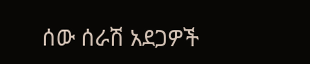ሰው ሰራሽ አደጋዎች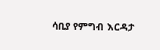ሳቢያ የምግብ እርዳታ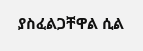ያስፈልጋቸዋል ሲል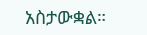አስታውቋል።